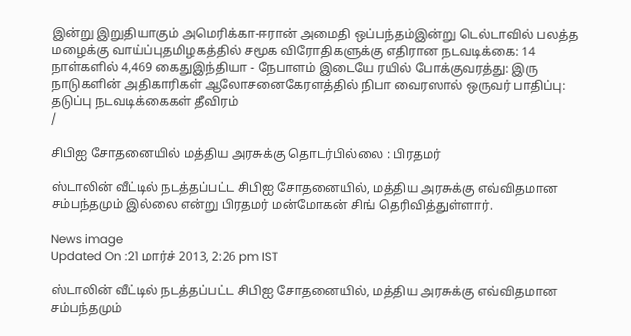இன்று இறுதியாகும் அமெரிக்கா-ஈரான் அமைதி ஒப்பந்தம்இன்று டெல்டாவில் பலத்த மழைக்கு வாய்ப்புதமிழகத்தில் சமூக விரோதிகளுக்கு எதிரான நடவடிக்கை: 14 நாள்களில் 4,469 கைதுஇந்தியா - நேபாளம் இடையே ரயில் போக்குவரத்து: இரு நாடுகளின் அதிகாரிகள் ஆலோசனைகேரளத்தில் நிபா வைரஸால் ஒருவர் பாதிப்பு: தடுப்பு நடவடிக்கைகள் தீவிரம்
/

சிபிஐ சோதனையில் மத்திய அரசுக்கு தொடர்பில்லை : பிரதமர்

ஸ்டாலின் வீட்டில் நடத்தப்பட்ட சிபிஐ சோதனையில், மத்திய அரசுக்கு எவ்விதமான சம்பந்தமும் இல்லை என்று பிரதமர் மன்மோகன் சிங் தெரிவித்துள்ளார்.

News image
Updated On :21 மார்ச் 2013, 2:26 pm IST

ஸ்டாலின் வீட்டில் நடத்தப்பட்ட சிபிஐ சோதனையில், மத்திய அரசுக்கு எவ்விதமான சம்பந்தமும்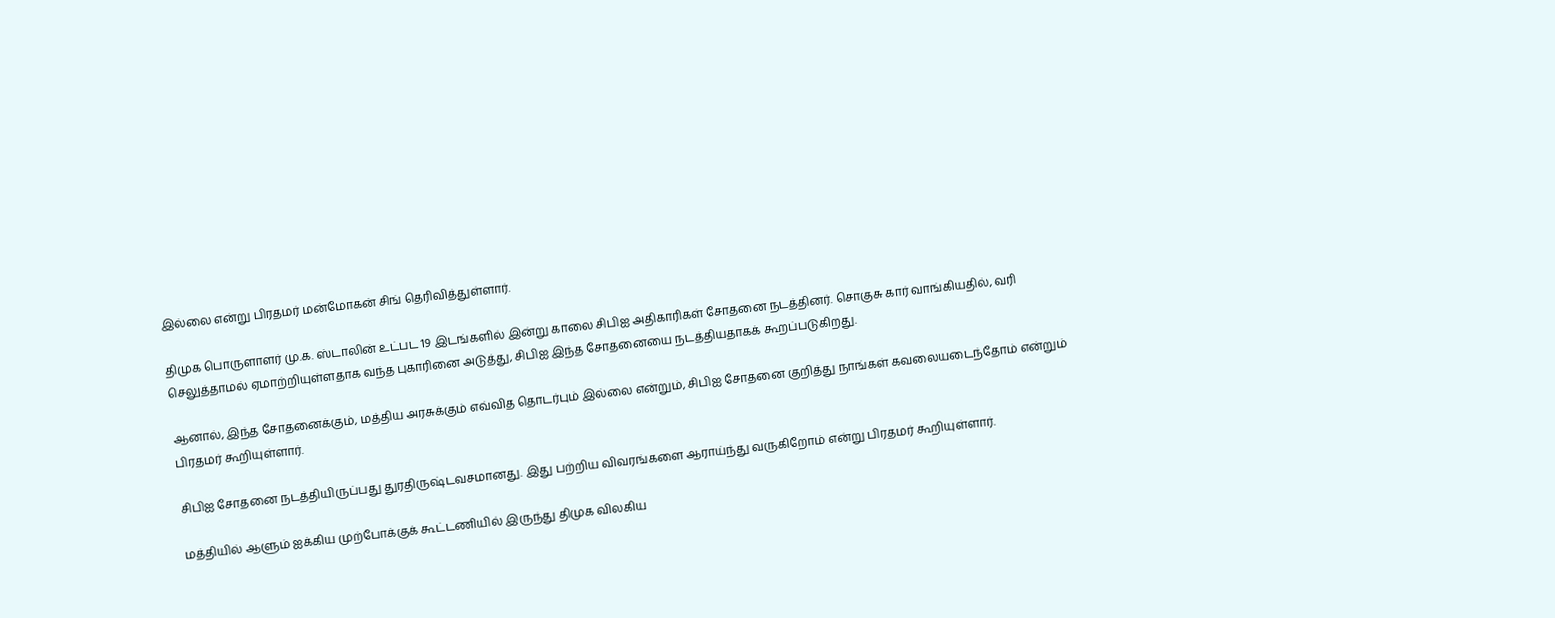இல்லை என்று பிரதமர் மன்மோகன் சிங் தெரிவித்துள்ளார்.

திமுக பொருளாளர் மு.க. ஸ்டாலின் உட்பட 19 இடங்களில் இன்று காலை சிபிஐ அதிகாரிகள் சோதனை நடத்தினர். சொகுசு கார் வாங்கியதில், வரி செலுத்தாமல் ஏமாற்றியுள்ளதாக வந்த புகாரினை அடுத்து, சிபிஐ இந்த சோதனையை நடத்தியதாகக் கூறப்படுகிறது.

ஆனால், இந்த சோதனைக்கும், மத்திய அரசுக்கும் எவ்வித தொடர்பும் இல்லை என்றும், சிபிஐ சோதனை குறித்து நாங்கள் கவலையடைந்தோம் என்றும் பிரதமர் கூறியுள்ளார்.

சிபிஐ சோதனை நடத்தியிருப்பது துரதிருஷ்டவசமானது. இது பற்றிய விவரங்களை ஆராய்ந்து வருகிறோம் என்று பிரதமர் கூறியுள்ளார்.

மத்தியில் ஆளும் ஐக்கிய முற்போக்குக் கூட்டணியில் இருந்து திமுக விலகிய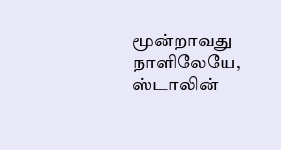மூன்றாவது நாளிலேயே, ஸ்டாலின்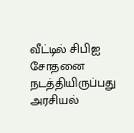வீட்டில் சிபிஐ சோதனை நடத்தியிருப்பது அரசியல்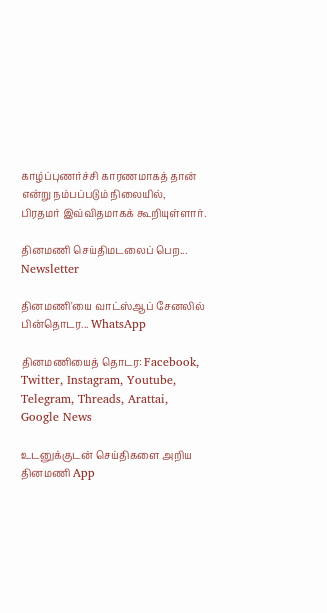காழ்ப்புணர்ச்சி காரணமாகத் தான் என்று நம்பப்படும் நிலையில், பிரதமர் இவ்விதமாகக் கூறியுள்ளார்.

தினமணி செய்திமடலைப் பெற... Newsletter

தினமணி'யை வாட்ஸ்ஆப் சேனலில் பின்தொடர... WhatsApp

தினமணியைத் தொடர: Facebook, Twitter, Instagram, Youtube, Telegram, Threads, Arattai, Google News

உடனுக்குடன் செய்திகளை அறிய தினமணி App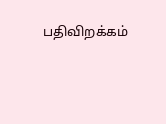பதிவிறக்கம்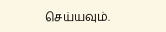செய்யவும்.